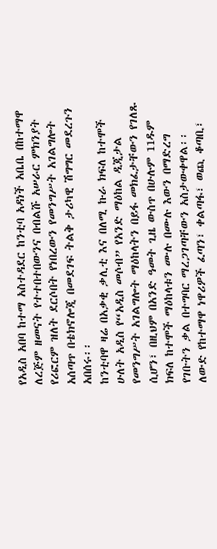የአዲስ አበባ ከተማ አስተዳደር ከንቲባ አዳነች አቤቤ በከተማዋ ለረጅም ዘመናት የተተበተበውንና በብልሹ አሠራር ምክንያት የሪፎርም ዝለት ደርሶበት የነበረውን የመንግሥት አገልግሎት አሰጣጥ በቴክኖሎጂ በመደገፍ ትልቅ ታሪካዊ ሽግግር መደረጉን አበሰሩ፡፡
ከንቲባዋ ዛሬ በአቃቂ ቃሊቲ እና በለሚ ኩራ ክፍለ ከተሞች ሁለት አዲስ የ“አዲስ መሶብ” የአንድ ማዕከል ዲጂታል የመንግሥት አገልግሎት ማዕከላትን በይፋ መክፈታቸውን የገለጹ ሲሆን፣ በዚህም በአንድ ዓመት ጊዜ ውስጥ በሁሉም 11ዱም ክፍለ ከተሞች ማዕከላቱን ሙሉ በሙሉ እውን በማድረግ የገቡትን ቃል በተግባር ማረጋገጣቸውን አስታውቀዋል፡፡
ለውድ የከተማዋ ነዋሪዎች ፈጣን፣ ቀልጣፋ፣ ወጪ ቆጣቢ፣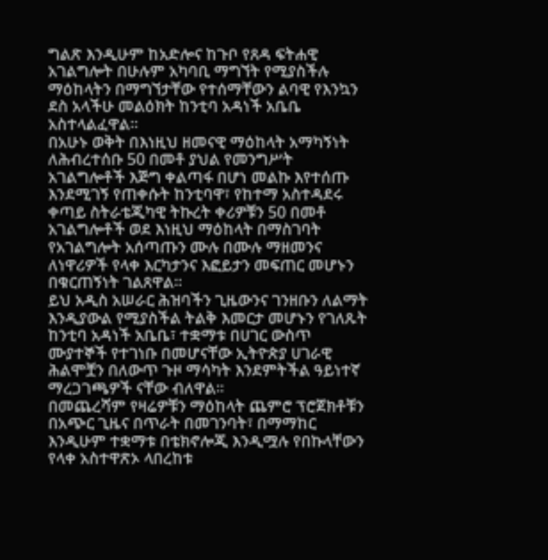ግልጽ እንዲሁም ከአድሎና ከጉቦ የጸዳ ፍትሐዊ አገልግሎት በሁሉም አካባቢ ማግኘት የሚያስችሉ ማዕከላትን በማግኘታቸው የተሰማቸውን ልባዊ የእንኳን ደስ አላችሁ መልዕክት ከንቲባ አዳነች አቤቤ አስተላልፈዋል፡፡
በአሁኑ ወቅት በእነዚህ ዘመናዊ ማዕከላት አማካኝነት ለሕብረተሰቡ 50 በመቶ ያህል የመንግሥት አገልግሎቶች እጅግ ቀልጣፋ በሆነ መልኩ እየተሰጡ እንደሚገኝ የጠቀሱት ከንቲባዋ፣ የከተማ አስተዳደሩ ቀጣይ ስትራቴጂካዊ ትኩረት ቀሪዎቹን 50 በመቶ አገልግሎቶች ወደ እነዚህ ማዕከላት በማስገባት የአገልግሎት አሰጣጡን ሙሉ በሙሉ ማዘመንና ለነዋሪዎች የላቀ እርካታንና እፎይታን መፍጠር መሆኑን በቁርጠኝነት ገልጸዋል፡፡
ይህ አዲስ አሠራር ሕዝባችን ጊዜውንና ገንዘቡን ለልማት እንዲያውል የሚያስችል ትልቅ እመርታ መሆኑን የገለጹት ከንቲባ አዳነች አቤቤ፣ ተቋማቱ በሀገር ውስጥ ሙያተኞች የተገነቡ በመሆናቸው ኢትዮጵያ ሀገራዊ ሕልሞቿን በለውጥ ጉዞ ማሳካት እንደምትችል ዓይነተኛ ማረጋገጫዎች ናቸው ብለዋል፡፡
በመጨረሻም የዛሬዎቹን ማዕከላት ጨምሮ ፕሮጀክቶቹን በአጭር ጊዜና በጥራት በመገንባት፣ በማማከር እንዲሁም ተቋማቱ በቴክኖሎጂ እንዲሟሉ የበኩላቸውን የላቀ አስተዋጽኦ ላበረከቱ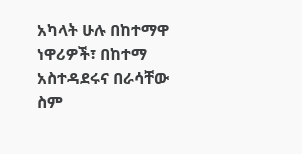አካላት ሁሉ በከተማዋ ነዋሪዎች፣ በከተማ አስተዳደሩና በራሳቸው ስም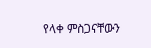የላቀ ምስጋናቸውን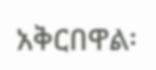አቅርበዋል፡